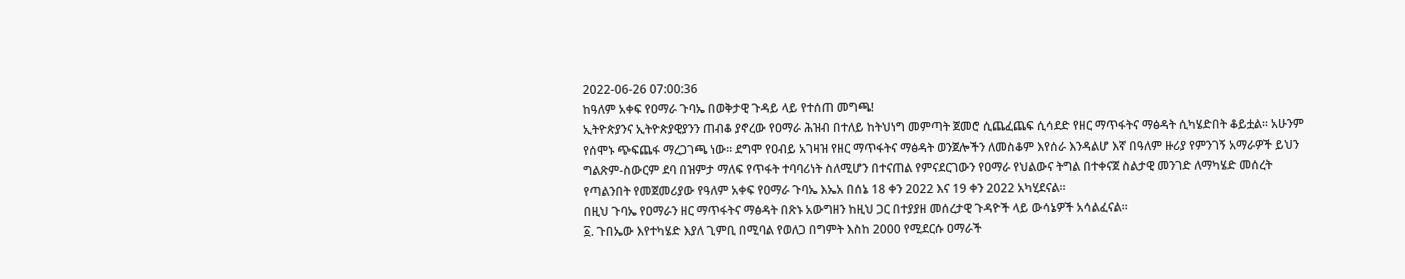2022-06-26 07:00:36
ከዓለም አቀፍ የዐማራ ጉባኤ በወቅታዊ ጉዳይ ላይ የተሰጠ መግጫ!
ኢትዮጵያንና ኢትዮጵያዊያንን ጠብቆ ያኖረው የዐማራ ሕዝብ በተለይ ከትህነግ መምጣት ጀመሮ ሲጨፈጨፍ ሲሳደድ የዘር ማጥፋትና ማፅዳት ሲካሄድበት ቆይቷል። አሁንም የሰሞኑ ጭፍጨፋ ማረጋገጫ ነው። ደግሞ የዐብይ አገዛዝ የዘር ማጥፋትና ማፅዳት ወንጀሎችን ለመስቆም እየሰራ እንዳልሆ እኛ በዓለም ዙሪያ የምንገኝ አማራዎች ይህን ግልጽም-ስውርም ደባ በዝምታ ማለፍ የጥፋት ተባባሪነት ስለሚሆን በተናጠል የምናደርገውን የዐማራ የህልውና ትግል በተቀናጀ ስልታዊ መንገድ ለማካሄድ መሰረት የጣልንበት የመጀመሪያው የዓለም አቀፍ የዐማራ ጉባኤ እኤአ በሰኔ 18 ቀን 2022 እና 19 ቀን 2022 አካሂደናል።
በዚህ ጉባኤ የዐማራን ዘር ማጥፋትና ማፅዳት በጽኑ አውግዘን ከዚህ ጋር በተያያዘ መሰረታዊ ጉዳዮች ላይ ውሳኔዎች አሳልፈናል።
፩. ጉበኤው እየተካሄድ እያለ ጊምቢ በሚባል የወለጋ በግምት እስከ 2000 የሚደርሱ ዐማራች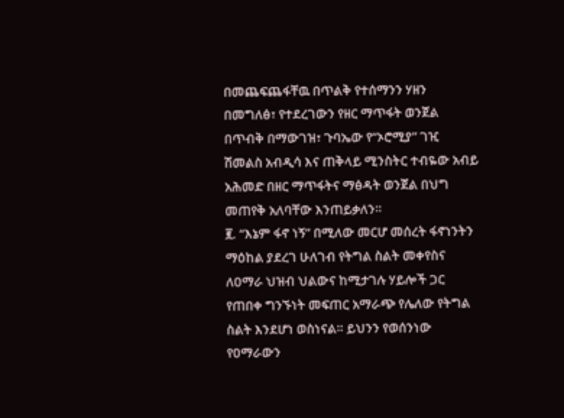በመጨፍጨፋቸዉ በጥልቅ የተሰማንን ሃዘን በመግለፅ፣ የተደረገውን የዘር ማጥፋት ወንጀል በጥብቅ በማውገዝ፣ ጉባኤው የ“ኦሮሚያ” ገዢ ሽመልስ አብዲሳ እና ጠቅላይ ሚንስትር ተብዬው አብይ አሕመድ በዘር ማጥፋትና ማፅዳት ወንጀል በህግ መጠየቅ አለባቸው እንጠይቃለን።
፪. “እኔም ፋኖ ነኝ” በሚለው መርሆ መሰረት ፋኖነንትን ማዕከል ያደረገ ሁለገብ የትግል ስልት መቀየስና ለዐማራ ህዝብ ህልውና ከሚታገሉ ሃይሎች ጋር የጠበቀ ግንኙነት መፍጠር አማራጭ የሌለው የትግል ስልት እንደሆነ ወስነናል። ይህንን የወሰንነው የዐማራውን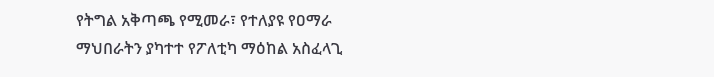የትግል አቅጣጫ የሚመራ፣ የተለያዩ የዐማራ ማህበራትን ያካተተ የፖለቲካ ማዕከል አስፈላጊ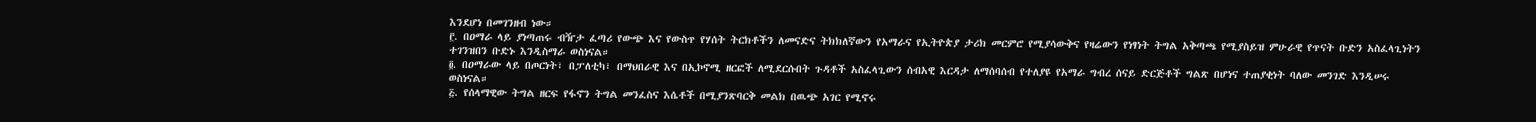እንደሆነ በመገንዘብ ነው።
፫. በዐማራ ላይ ያነጣጠሩ ብዥታ ፈጣሪ የውጭ እና የውስጥ የሃሰት ትርክቶችን ለመናድና ትክክለኛውን የአማራና የኢትዮጵያ ታሪክ መርምሮ የሚያሳውቅና የዛሬውን የነፃነት ትግል አቅጣጫ የሚያስይዝ ምሁራዊ የጥናት ቡድን አስፈላጊነትን ተገንዝበን ቡድኑ እንዲስማራ ወስነናል።
፬. በዐማራው ላይ በጦርነት፣ በፓለቲካ፣ በማህበራዊ እና በኢኮኖሚ ዘርፎች ለሚደርሱበት ጉዳቶች አስፈላጊውን ሰብአዊ እርዳታ ለማሰባሰብ የተለያዩ የአማራ ግብረ ሰናይ ድርጅቶች ግልጽ በሆነና ተጠያቂነት ባለው መንገድ እንዲሠሩ ወስነናል።
፭. የሰላማዊው ትግል ዘርፍ የፋኖን ትግል መንፈስና እሴቶች በሚያንጽባርቅ መልክ በዉጭ አገር የሚኖሩ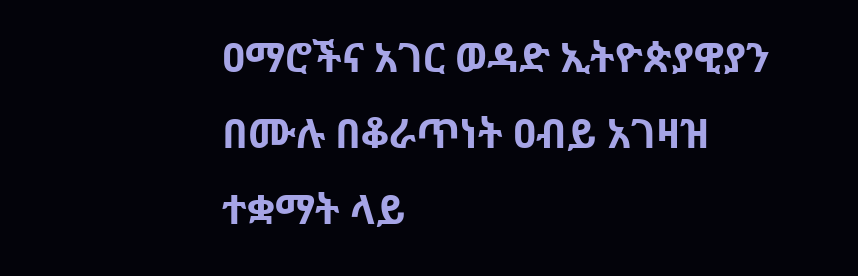ዐማሮችና አገር ወዳድ ኢትዮጵያዊያን በሙሉ በቆራጥነት ዐብይ አገዛዝ ተቋማት ላይ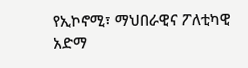የኢኮኖሚ፣ ማህበራዊና ፖለቲካዊ አድማ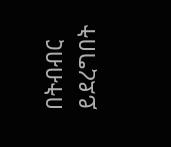በትብብር ይደረግበት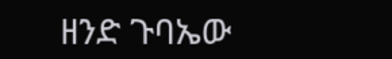ዘንድ ጉባኤው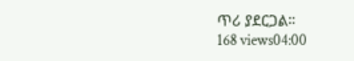ጥሪ ያደርጋል።
168 views04:00